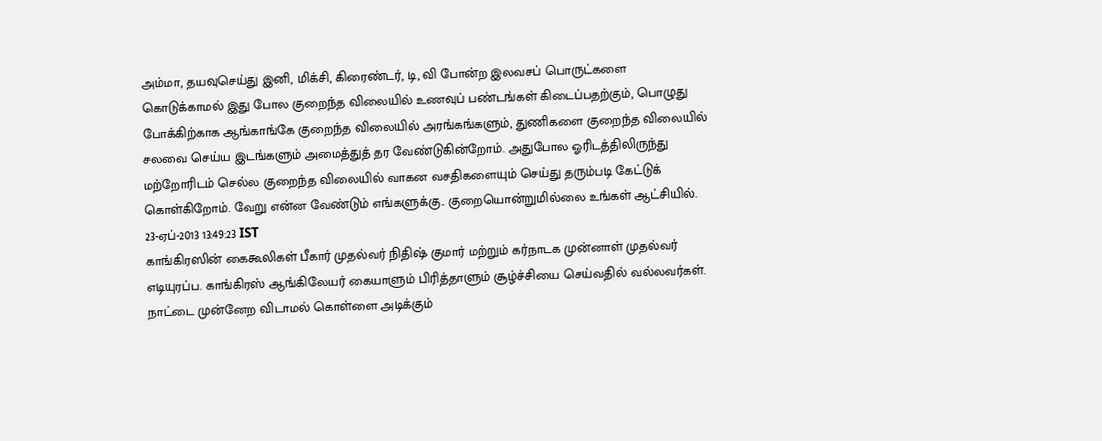அம்மா, தயவுசெய்து இனி, மிக்சி, கிரைண்டர், டி, வி போன்ற இலவசப் பொருட்களை கொடுக்காமல் இது போல குறைந்த விலையில் உணவுப் பண்டங்கள் கிடைப்பதற்கும், பொழுது போக்கிற்காக ஆங்காங்கே குறைந்த விலையில் அரங்கங்களும், துணிகளை குறைந்த விலையில் சலவை செய்ய இடங்களும் அமைத்துத் தர வேண்டுகின்றோம். அதுபோல ஓரிடத்திலிருந்து மற்றோரிடம் செல்ல குறைந்த விலையில் வாகன வசதிகளையும் செய்து தரும்படி கேட்டுக் கொள்கிறோம். வேறு என்ன வேண்டும் எங்களுக்கு.. குறையொன்றுமில்லை உங்கள் ஆட்சியில்.
23-ஏப்-2013 13:49:23 IST
காங்கிரஸின் கைகூலிகள் பீகார் முதல்வர் நிதிஷ் குமார் மற்றும் கர்நாடக முன்னாள் முதல்வர் எடியுரப்ப. காங்கிரஸ் ஆங்கிலேயர் கையாளும் பிரித்தாளும் சூழ்ச்சியை செய்வதில் வல்லவர்கள். நாட்டை முன்னேற விடாமல் கொள்ளை அடிக்கும்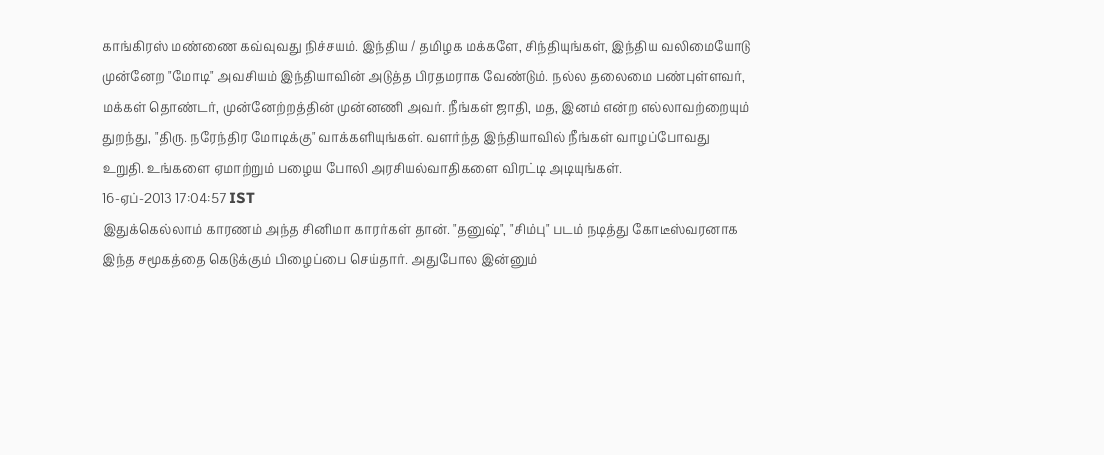காங்கிரஸ் மண்ணை கவ்வுவது நிச்சயம். இந்திய / தமிழக மக்களே, சிந்தியுங்கள், இந்திய வலிமையோடு முன்னேற "மோடி" அவசியம் இந்தியாவின் அடுத்த பிரதமராக வேண்டும். நல்ல தலைமை பண்புள்ளவர், மக்கள் தொண்டர், முன்னேற்றத்தின் முன்னணி அவர். நீங்கள் ஜாதி, மத, இனம் என்ற எல்லாவற்றையும் துறந்து, "திரு. நரேந்திர மோடிக்கு" வாக்களியுங்கள். வளர்ந்த இந்தியாவில் நீங்கள் வாழப்போவது உறுதி. உங்களை ஏமாற்றும் பழைய போலி அரசியல்வாதிகளை விரட்டி அடியுங்கள்.
16-ஏப்-2013 17:04:57 IST
இதுக்கெல்லாம் காரணம் அந்த சினிமா காரர்கள் தான். "தனுஷ்", "சிம்பு" படம் நடித்து கோடீஸ்வரனாக இந்த சமூகத்தை கெடுக்கும் பிழைப்பை செய்தார். அதுபோல இன்னும்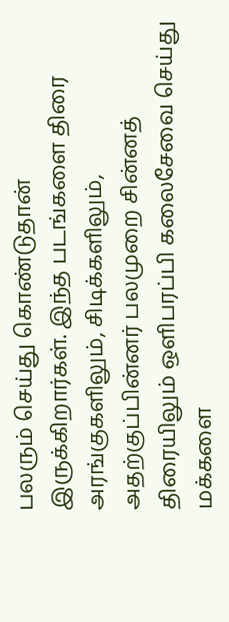பலரும் செய்து கொண்டுதான் இருக்கிறார்கள். இந்த படங்களை திரை அரங்குகளிலும், சிடிக்களிலும், அதற்குப்பின்னர் பலமுறை சின்னத் திரையிலும் ஒளிபரப்பி கலைசேவை செய்து மக்களை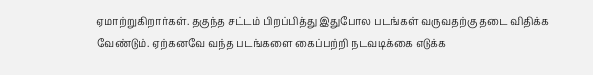ஏமாற்றுகிறார்கள். தகுந்த சட்டம் பிறப்பித்து இதுபோல படங்கள் வருவதற்கு தடை விதிக்க வேண்டும். ஏற்கனவே வந்த படங்களை கைப்பற்றி நடவடிக்கை எடுக்க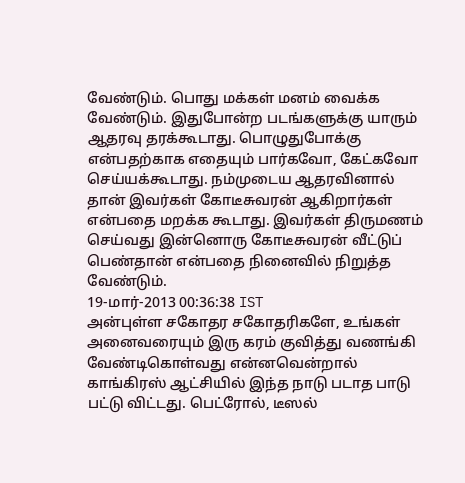வேண்டும். பொது மக்கள் மனம் வைக்க வேண்டும். இதுபோன்ற படங்களுக்கு யாரும் ஆதரவு தரக்கூடாது. பொழுதுபோக்கு என்பதற்காக எதையும் பார்கவோ, கேட்கவோ செய்யக்கூடாது. நம்முடைய ஆதரவினால் தான் இவர்கள் கோடீசுவரன் ஆகிறார்கள் என்பதை மறக்க கூடாது. இவர்கள் திருமணம் செய்வது இன்னொரு கோடீசுவரன் வீட்டுப் பெண்தான் என்பதை நினைவில் நிறுத்த வேண்டும்.
19-மார்-2013 00:36:38 IST
அன்புள்ள சகோதர சகோதரிகளே, உங்கள் அனைவரையும் இரு கரம் குவித்து வணங்கி வேண்டிகொள்வது என்னவென்றால் காங்கிரஸ் ஆட்சியில் இந்த நாடு படாத பாடு பட்டு விட்டது. பெட்ரோல், டீஸல்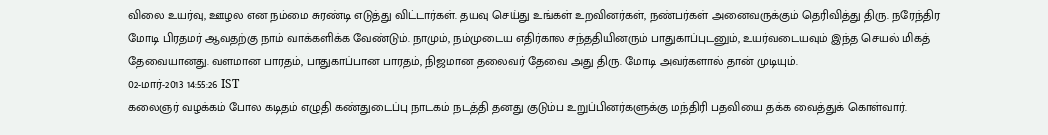விலை உயர்வு, ஊழல என நம்மை சுரண்டி எடுத்து விட்டார்கள். தயவு செய்து உங்கள் உறவினர்கள், நண்பர்கள் அனைவருக்கும் தெரிவித்து திரு. நரேந்திர மோடி பிரதமர் ஆவதற்கு நாம் வாக்களிக்க வேண்டும். நாமும், நம்முடைய எதிர்கால சந்ததியினரும் பாதுகாப்புடனும், உயர்வடையவும் இந்த செயல் மிகத் தேவையானது. வளமான பாரதம், பாதுகாப்பான பாரதம், நிஜமான தலைவர் தேவை அது திரு. மோடி அவர்களால் தான் முடியும்.
02-மார்-2013 14:55:26 IST
கலைஞர் வழக்கம் போல கடிதம் எழுதி கண்துடைப்பு நாடகம் நடத்தி தனது குடும்ப உறுப்பினர்களுக்கு மந்திரி பதவியை தக்க வைத்துக் கொள்வார்.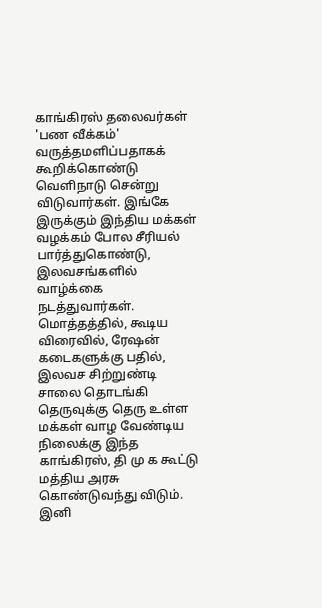காங்கிரஸ் தலைவர்கள் 'பண வீக்கம்' வருத்தமளிப்பதாகக் கூறிக்கொண்டு வெளிநாடு சென்று விடுவார்கள். இங்கே இருக்கும் இந்திய மக்கள் வழக்கம் போல சீரியல் பார்த்துகொண்டு, இலவசங்களில் வாழ்க்கை நடத்துவார்கள். மொத்தத்தில், கூடிய விரைவில், ரேஷன் கடைகளுக்கு பதில், இலவச சிற்றுண்டி சாலை தொடங்கி தெருவுக்கு தெரு உள்ள மக்கள் வாழ வேண்டிய நிலைக்கு இந்த காங்கிரஸ், தி மு க கூட்டு மத்திய அரசு கொண்டுவந்து விடும். இனி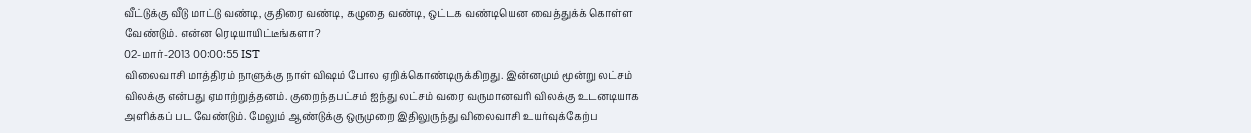வீட்டுக்கு வீடு மாட்டு வண்டி, குதிரை வண்டி, கழுதை வண்டி, ஒட்டக வண்டியென வைத்துக்க் கொள்ள வேண்டும். என்ன ரெடியாயிட்டீங்களா?
02-மார்-2013 00:00:55 IST
விலைவாசி மாத்திரம் நாளுக்கு நாள் விஷம் போல ஏறிக்கொண்டிருக்கிறது. இன்னமும் மூன்று லட்சம் விலக்கு என்பது ஏமாற்றுத்தனம். குறைந்தபட்சம் ஐந்து லட்சம் வரை வருமானவரி விலக்கு உடனடியாக அளிக்கப் பட வேண்டும். மேலும் ஆண்டுக்கு ஒருமுறை இதிலுருந்து விலைவாசி உயர்வுக்கேற்ப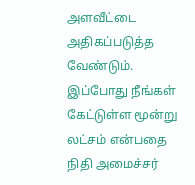அளவீட்டை அதிகப்படுத்த வேண்டும். இப்போது நீங்கள் கேட்டுள்ள மூன்று லட்சம் என்பதை நிதி அமைச்சர்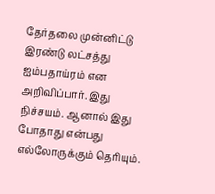தேர்தலை முன்னிட்டு இரண்டு லட்சத்து ஐம்பதாய்ரம் என அறிவிப்பார். இது நிச்சயம். ஆனால் இது போதாது என்பது எல்லோருக்கும் தெரியும்.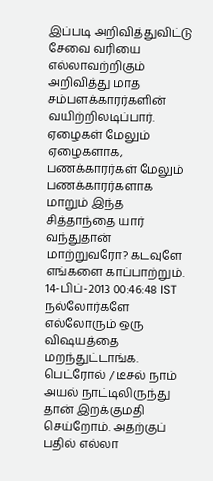இப்படி அறிவித்துவிட்டு சேவை வரியை எல்லாவற்றிகும் அறிவித்து மாத சம்பளக்காரர்களின் வயிற்றிலடிப்பார். ஏழைகள் மேலும் ஏழைகளாக, பணக்காரர்கள் மேலும் பணக்காரர்களாக மாறும் இந்த சித்தாந்தை யார் வந்துதான் மாற்றுவரோ? கடவுளே எங்களை காப்பாற்றும்.
14-பிப்-2013 00:46:48 IST
நல்லோர்களே
எல்லோரும் ஒரு விஷயத்தை மறந்துட்டாங்க. பெட்ரோல் / டீசல் நாம் அயல் நாட்டிலிருந்து தான் இறக்குமதி செய்றோம். அதற்குப் பதில் எல்லா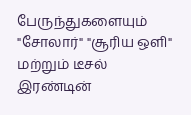பேருந்துகளையும் "சோலார்" "சூரிய ஒளி" மற்றும் டீசல் இரண்டின்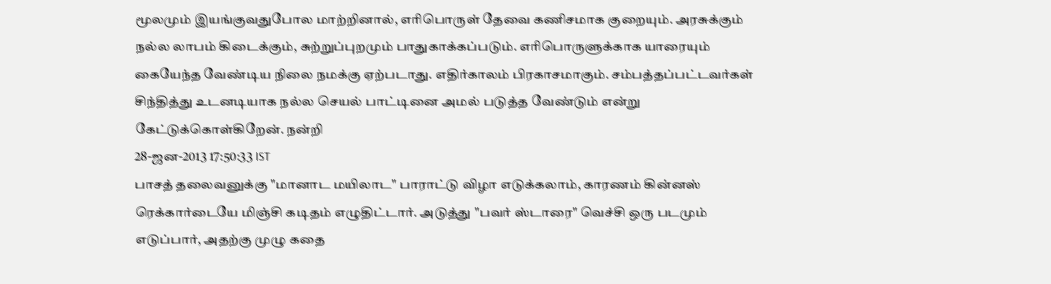மூலமும் இயங்குவதுபோல மாற்றினால், எரிபொருள் தேவை கணிசமாக குறையும். அரசுக்கும் நல்ல லாபம் கிடைக்கும், சுற்றுப்புறமும் பாதுகாக்கப்படும். எரிபொருளுக்காக யாரையும் கையேந்த வேண்டிய நிலை நமக்கு ஏற்படாது. எதிர்காலம் பிரகாசமாகும். சம்பத்தப்பட்டவர்கள் சிந்தித்து உடனடியாக நல்ல செயல் பாட்டினை அமல் படுத்த வேண்டும் என்று கேட்டுக்கொள்கிறேன். நன்றி
28-ஜன-2013 17:50:33 IST
பாசத் தலைவனுக்கு "மானாட மயிலாட" பாராட்டு விழா எடுக்கலாம், காரணம் கின்னஸ் ரெக்கார்டையே மிஞ்சி கடிதம் எழுதிட்டார். அடுத்து "பவர் ஸ்டாரை" வெச்சி ஒரு படமும் எடுப்பார், அதற்கு முழு கதை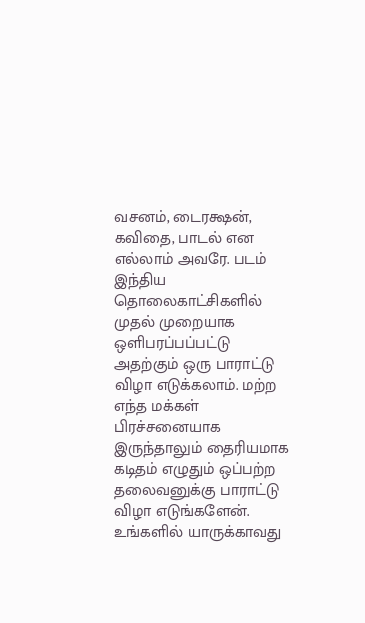வசனம், டைரக்ஷன், கவிதை, பாடல் என எல்லாம் அவரே. படம் இந்திய தொலைகாட்சிகளில் முதல் முறையாக ஒளிபரப்பப்பட்டு அதற்கும் ஒரு பாராட்டு விழா எடுக்கலாம். மற்ற எந்த மக்கள் பிரச்சனையாக இருந்தாலும் தைரியமாக கடிதம் எழுதும் ஒப்பற்ற தலைவனுக்கு பாராட்டு விழா எடுங்களேன். உங்களில் யாருக்காவது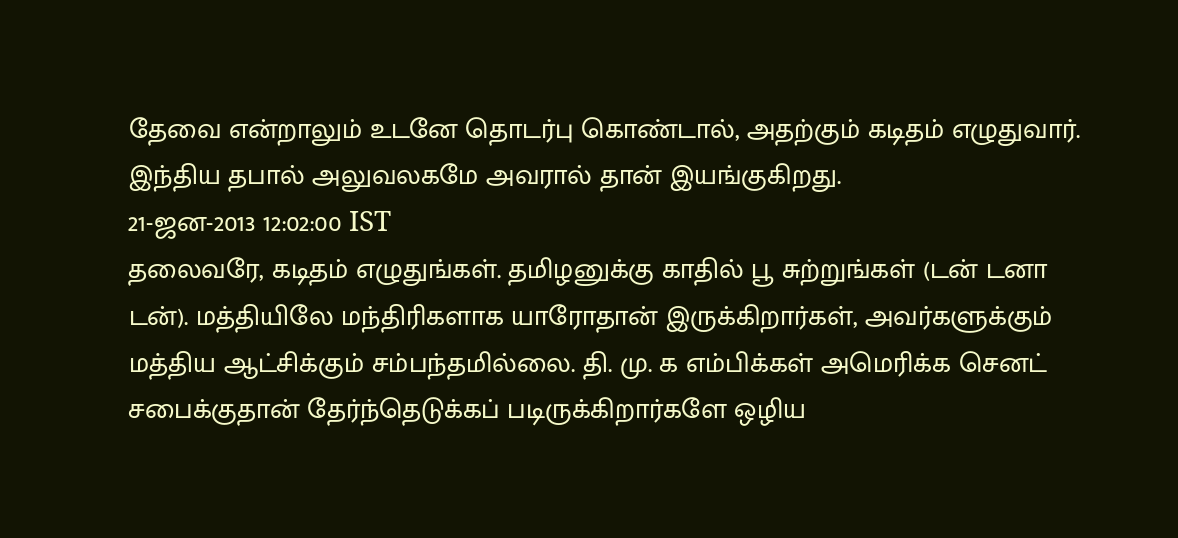தேவை என்றாலும் உடனே தொடர்பு கொண்டால், அதற்கும் கடிதம் எழுதுவார். இந்திய தபால் அலுவலகமே அவரால் தான் இயங்குகிறது.
21-ஜன-2013 12:02:00 IST
தலைவரே, கடிதம் எழுதுங்கள். தமிழனுக்கு காதில் பூ சுற்றுங்கள் (டன் டனா டன்). மத்தியிலே மந்திரிகளாக யாரோதான் இருக்கிறார்கள், அவர்களுக்கும் மத்திய ஆட்சிக்கும் சம்பந்தமில்லை. தி. மு. க எம்பிக்கள் அமெரிக்க செனட் சபைக்குதான் தேர்ந்தெடுக்கப் படிருக்கிறார்களே ஒழிய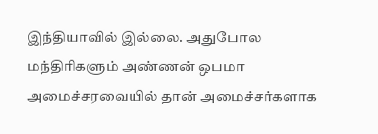இந்தியாவில் இல்லை. அதுபோல மந்திரிகளும் அண்ணன் ஒபமா அமைச்சரவையில் தான் அமைச்சர்களாக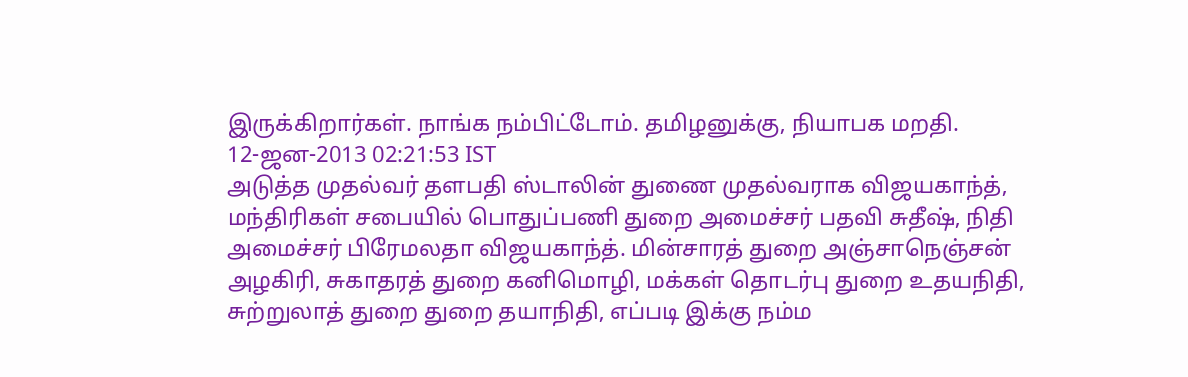இருக்கிறார்கள். நாங்க நம்பிட்டோம். தமிழனுக்கு, நியாபக மறதி.
12-ஜன-2013 02:21:53 IST
அடுத்த முதல்வர் தளபதி ஸ்டாலின் துணை முதல்வராக விஜயகாந்த், மந்திரிகள் சபையில் பொதுப்பணி துறை அமைச்சர் பதவி சுதீஷ், நிதி அமைச்சர் பிரேமலதா விஜயகாந்த். மின்சாரத் துறை அஞ்சாநெஞ்சன் அழகிரி, சுகாதரத் துறை கனிமொழி, மக்கள் தொடர்பு துறை உதயநிதி, சுற்றுலாத் துறை துறை தயாநிதி, எப்படி இக்கு நம்ம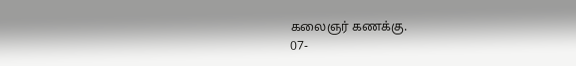கலைஞர் கணக்கு.
07-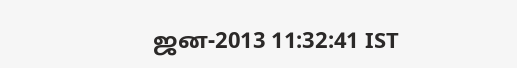ஜன-2013 11:32:41 IST